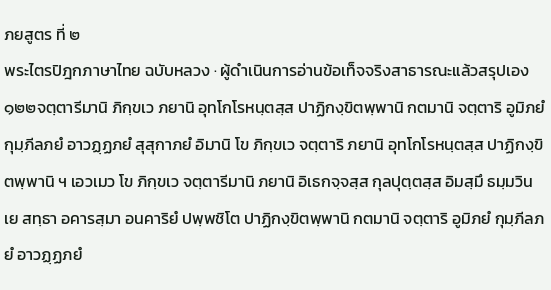ภยสูตร ที่ ๒
พระไตรปิฎกภาษาไทย ฉบับหลวง · ผู้ดำเนินการอ่านข้อเท็จจริงสาธารณะแล้วสรุปเอง
๑๒๒จตฺตารีมานิ ภิกฺขเว ภยานิ อุทโกโรหนฺตสฺส ปาฏิกงฺขิตพฺพานิ กตมานิ จตฺตาริ อูมิภยํ กุมฺภีลภยํ อาวฏฺฏภยํ สุสุกาภยํ อิมานิ โข ภิกฺขเว จตฺตาริ ภยานิ อุทโกโรหนฺตสฺส ปาฏิกงฺขิตพฺพานิ ฯ เอวเมว โข ภิกฺขเว จตฺตารีมานิ ภยานิ อิเธกจฺจสฺส กุลปุตฺตสฺส อิมสฺมึ ธมฺมวินเย สทฺธา อคารสฺมา อนคาริยํ ปพฺพชิโต ปาฏิกงฺขิตพฺพานิ กตมานิ จตฺตาริ อูมิภยํ กุมฺภีลภยํ อาวฏฺฏภยํ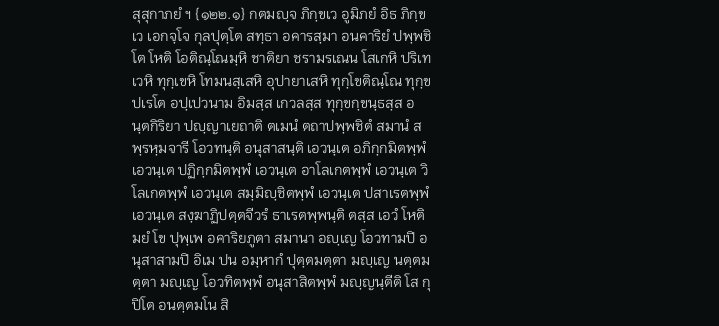สุสุกาภยํ ฯ {๑๒๒.๑} กตมญฺจ ภิกฺขเว อูมิภยํ อิธ ภิกฺขเว เอกจฺโจ กุลปุตฺโต สทฺธา อคารสฺมา อนคาริยํ ปพฺพชิโต โหติ โอติณฺโณมฺหิ ชาติยา ชรามรเณน โสเกหิ ปริเทเวหิ ทุกฺเขหิ โทมนสฺเสหิ อุปายาเสหิ ทุกฺโขติณฺโณ ทุกฺขปเรโต อปฺเปวนาม อิมสฺส เกวลสฺส ทุกฺขกฺขนฺธสฺส อนฺตกิริยา ปญฺญาเยถาติ ตเมนํ ตถาปพฺพชิตํ สมานํ สพฺรหฺมจารี โอวทนฺติ อนุสาสนฺติ เอวนฺเต อภิกฺกมิตพฺพํ เอวนฺเต ปฏิกฺกมิตพฺพํ เอวนฺเต อาโลเกตพฺพํ เอวนฺเต วิโลเกตพฺพํ เอวนฺเต สมฺมิญฺชิตพฺพํ เอวนฺเต ปสาเรตพฺพํ เอวนฺเต สงฺฆาฏิปตฺตจีวรํ ธาเรตพฺพนฺติ ตสฺส เอวํ โหติ มยํ โข ปุพฺเพ อคาริยภูตา สมานา อญฺเญ โอวทามปิ อนุสาสามปิ อิเม ปน อมฺหากํ ปุตฺตมตฺตา มญฺเญ นตฺตมตฺตา มญฺเญ โอวทิตพฺพํ อนุสาสิตพฺพํ มญฺญนฺตีติ โส กุปิโต อนตฺตมโน สิ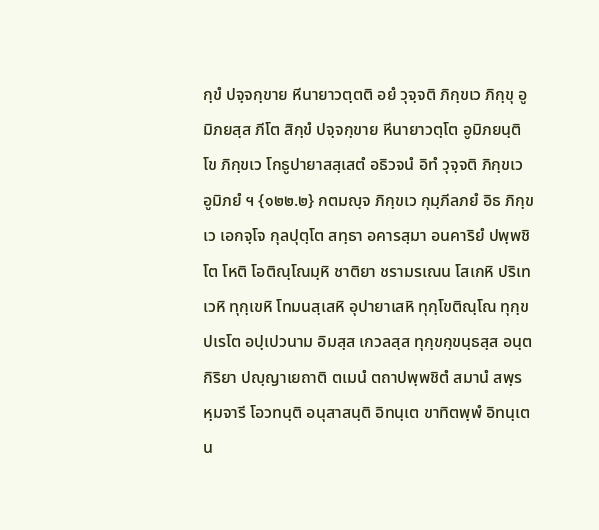กฺขํ ปจฺจกฺขาย หีนายาวตฺตติ อยํ วุจฺจติ ภิกฺขเว ภิกฺขุ อูมิภยสฺส ภีโต สิกฺขํ ปจฺจกฺขาย หีนายาวตฺโต อูมิภยนฺติ โข ภิกฺขเว โกธูปายาสสฺเสตํ อธิวจนํ อิทํ วุจฺจติ ภิกฺขเว อูมิภยํ ฯ {๑๒๒.๒} กตมญฺจ ภิกฺขเว กุมฺภีลภยํ อิธ ภิกฺขเว เอกจฺโจ กุลปุตฺโต สทฺธา อคารสฺมา อนคาริยํ ปพฺพชิโต โหติ โอติณฺโณมฺหิ ชาติยา ชรามรเณน โสเกหิ ปริเทเวหิ ทุกฺเขหิ โทมนสฺเสหิ อุปายาเสหิ ทุกฺโขติณฺโณ ทุกฺขปเรโต อปฺเปวนาม อิมสฺส เกวลสฺส ทุกฺขกฺขนฺธสฺส อนฺตกิริยา ปญฺญาเยถาติ ตเมนํ ตถาปพฺพชิตํ สมานํ สพฺรหฺมจารี โอวทนฺติ อนุสาสนฺติ อิทนฺเต ขาทิตพฺพํ อิทนฺเต น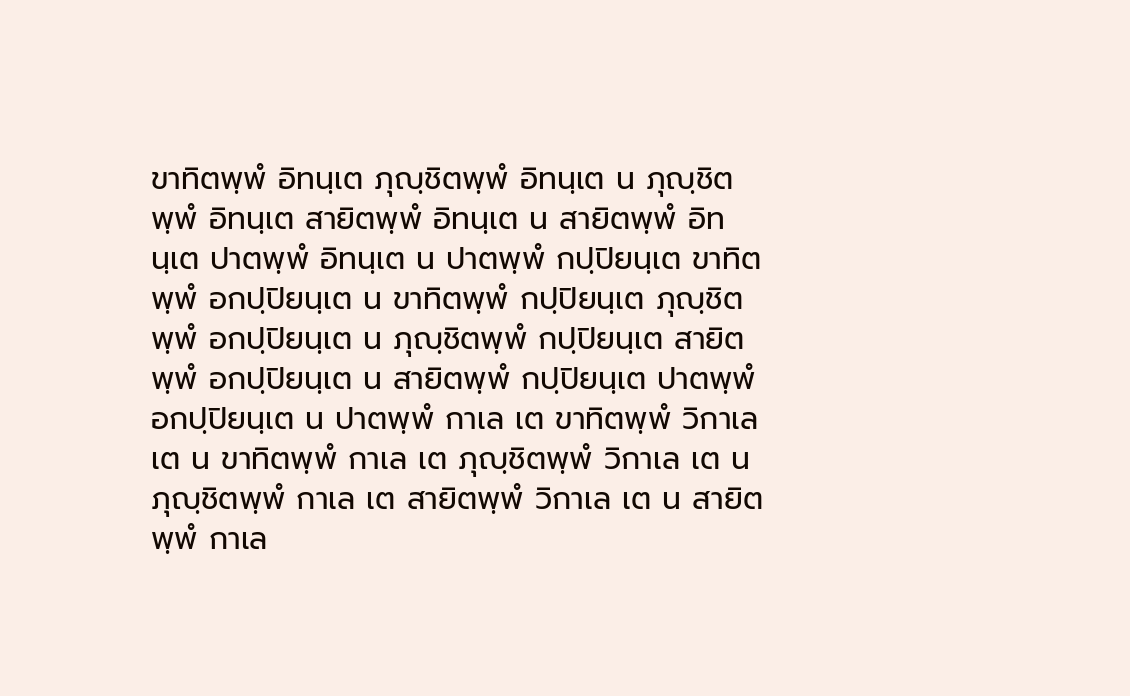ขาทิตพฺพํ อิทนฺเต ภุญฺชิตพฺพํ อิทนฺเต น ภุญฺชิตพฺพํ อิทนฺเต สายิตพฺพํ อิทนฺเต น สายิตพฺพํ อิทนฺเต ปาตพฺพํ อิทนฺเต น ปาตพฺพํ กปฺปิยนฺเต ขาทิตพฺพํ อกปฺปิยนฺเต น ขาทิตพฺพํ กปฺปิยนฺเต ภุญฺชิตพฺพํ อกปฺปิยนฺเต น ภุญฺชิตพฺพํ กปฺปิยนฺเต สายิตพฺพํ อกปฺปิยนฺเต น สายิตพฺพํ กปฺปิยนฺเต ปาตพฺพํ อกปฺปิยนฺเต น ปาตพฺพํ กาเล เต ขาทิตพฺพํ วิกาเล เต น ขาทิตพฺพํ กาเล เต ภุญฺชิตพฺพํ วิกาเล เต น ภุญฺชิตพฺพํ กาเล เต สายิตพฺพํ วิกาเล เต น สายิตพฺพํ กาเล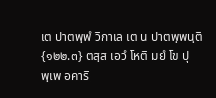เต ปาตพฺพํ วิกาเล เต น ปาตพฺพนฺติ {๑๒๒.๓} ตสฺส เอวํ โหติ มยํ โข ปุพฺเพ อคาริ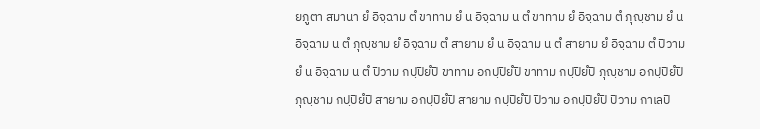ยภูตา สมานา ยํ อิจฺฉาม ตํ ขาทาม ยํ น อิจฺฉาม น ตํ ขาทาม ยํ อิจฺฉาม ตํ ภุญฺชาม ยํ น อิจฺฉาม น ตํ ภุญฺชาม ยํ อิจฺฉาม ตํ สายาม ยํ น อิจฺฉาม น ตํ สายาม ยํ อิจฺฉาม ตํ ปิวาม ยํ น อิจฺฉาม น ตํ ปิวาม กปฺปิยํปิ ขาทาม อกปฺปิยํปิ ขาทาม กปฺปิยํปิ ภุญฺชาม อกปฺปิยํปิ ภุญฺชาม กปฺปิยํปิ สายาม อกปฺปิยํปิ สายาม กปฺปิยํปิ ปิวาม อกปฺปิยํปิ ปิวาม กาเลปิ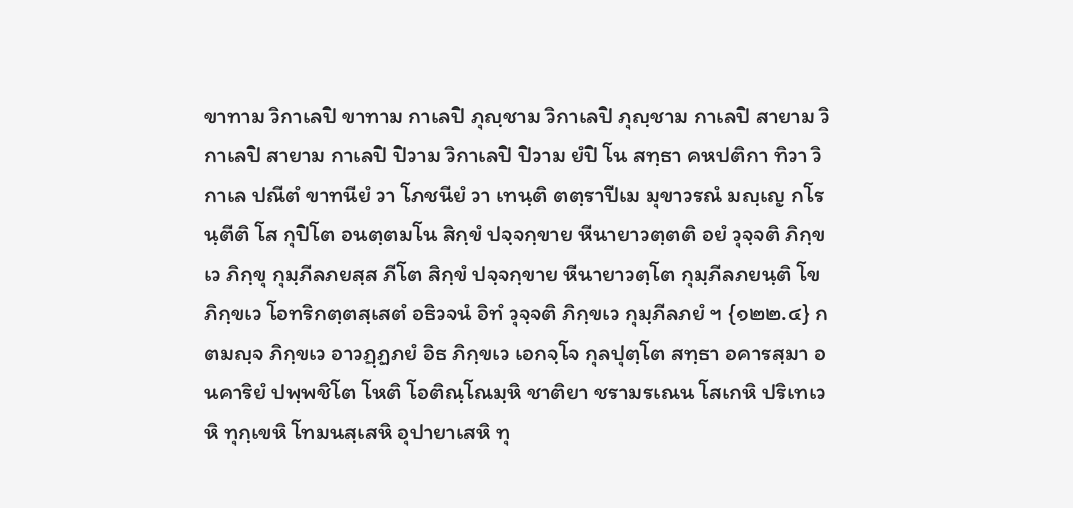ขาทาม วิกาเลปิ ขาทาม กาเลปิ ภุญฺชาม วิกาเลปิ ภุญฺชาม กาเลปิ สายาม วิกาเลปิ สายาม กาเลปิ ปิวาม วิกาเลปิ ปิวาม ยํปิ โน สทฺธา คหปติกา ทิวา วิกาเล ปณีตํ ขาทนียํ วา โภชนียํ วา เทนฺติ ตตฺราปีเม มุขาวรณํ มญฺเญ กโรนฺตีติ โส กุปิโต อนตฺตมโน สิกฺขํ ปจฺจกฺขาย หีนายาวตฺตติ อยํ วุจฺจติ ภิกฺขเว ภิกฺขุ กุมฺภีลภยสฺส ภีโต สิกฺขํ ปจฺจกฺขาย หีนายาวตฺโต กุมฺภีลภยนฺติ โข ภิกฺขเว โอทริกตฺตสฺเสตํ อธิวจนํ อิทํ วุจฺจติ ภิกฺขเว กุมฺภีลภยํ ฯ {๑๒๒.๔} กตมญฺจ ภิกฺขเว อาวฏฺฏภยํ อิธ ภิกฺขเว เอกจฺโจ กุลปุตฺโต สทฺธา อคารสฺมา อนคาริยํ ปพฺพชิโต โหติ โอติณฺโณมฺหิ ชาติยา ชรามรเณน โสเกหิ ปริเทเวหิ ทุกฺเขหิ โทมนสฺเสหิ อุปายาเสหิ ทุ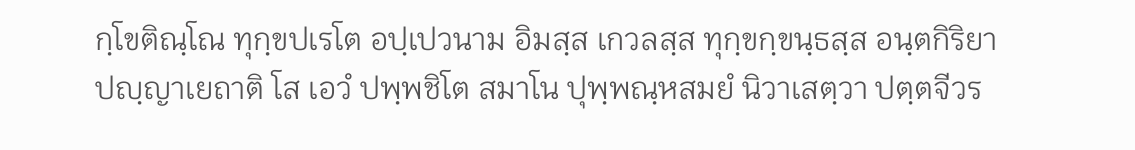กฺโขติณฺโณ ทุกฺขปเรโต อปฺเปวนาม อิมสฺส เกวลสฺส ทุกฺขกฺขนฺธสฺส อนฺตกิริยา ปญฺญาเยถาติ โส เอวํ ปพฺพชิโต สมาโน ปุพฺพณฺหสมยํ นิวาเสตฺวา ปตฺตจีวร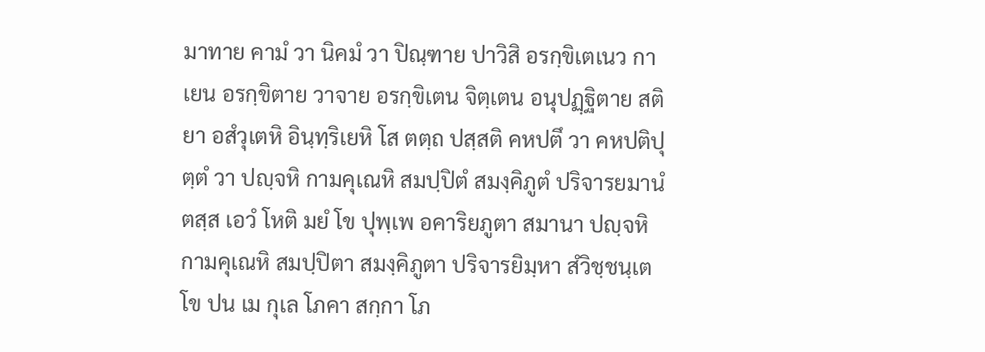มาทาย คามํ วา นิคมํ วา ปิณฺฑาย ปาวิสิ อรกฺขิเตเนว กาเยน อรกฺขิตาย วาจาย อรกฺขิเตน จิตฺเตน อนุปฏฺฐิตาย สติยา อสํวุเตหิ อินฺทฺริเยหิ โส ตตฺถ ปสฺสติ คหปตึ วา คหปติปุตฺตํ วา ปญฺจหิ กามคุเณหิ สมปฺปิตํ สมงฺคิภูตํ ปริจารยมานํ ตสฺส เอวํ โหติ มยํ โข ปุพฺเพ อคาริยภูตา สมานา ปญฺจหิ กามคุเณหิ สมปฺปิตา สมงฺคิภูตา ปริจารยิมฺหา สํวิชฺชนฺเต โข ปน เม กุเล โภคา สกฺกา โภ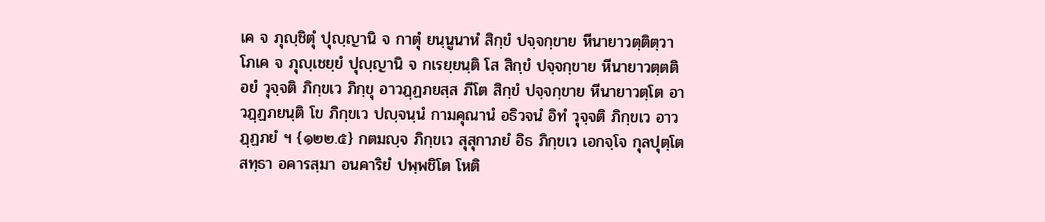เค จ ภุญฺชิตุํ ปุญฺญานิ จ กาตุํ ยนฺนูนาหํ สิกฺขํ ปจฺจกฺขาย หีนายาวตฺติตฺวา โภเค จ ภุญฺเชยฺยํ ปุญฺญานิ จ กเรยฺยนฺติ โส สิกฺขํ ปจฺจกฺขาย หีนายาวตฺตติ อยํ วุจฺจติ ภิกฺขเว ภิกฺขุ อาวฏฺฏภยสฺส ภีโต สิกฺขํ ปจฺจกฺขาย หีนายาวตฺโต อาวฏฺฏภยนฺติ โข ภิกฺขเว ปญฺจนฺนํ กามคุณานํ อธิวจนํ อิทํ วุจฺจติ ภิกฺขเว อาวฏฺฏภยํ ฯ {๑๒๒.๕} กตมญฺจ ภิกฺขเว สุสุกาภยํ อิธ ภิกฺขเว เอกจฺโจ กุลปุตฺโต สทฺธา อคารสฺมา อนคาริยํ ปพฺพชิโต โหติ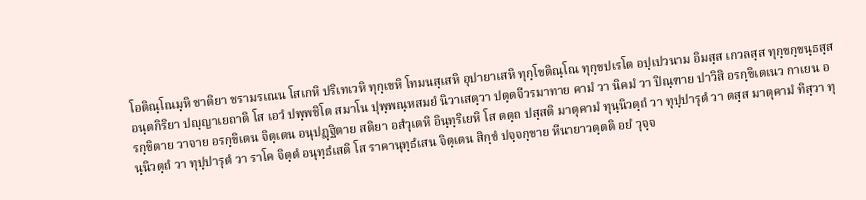โอติณฺโณมฺหิ ชาติยา ชรามรเณน โสเกหิ ปริเทเวหิ ทุกฺเขหิ โทมนสฺเสหิ อุปายาเสหิ ทุกฺโขติณฺโณ ทุกฺขปเรโต อปฺเปวนาม อิมสฺส เกวลสฺส ทุกฺขกฺขนฺธสฺส อนฺตกิริยา ปญฺญาเยถาติ โส เอวํ ปพฺพชิโต สมาโน ปุพฺพณฺหสมยํ นิวาเสตฺวา ปตฺตจีวรมาทาย คามํ วา นิคมํ วา ปิณฺฑาย ปาวิสิ อรกฺขิเตเนว กาเยน อรกฺขิตาย วาจาย อรกฺขิเตน จิตฺเตน อนุปฏฺฐิตาย สติยา อสํวุเตหิ อินฺทฺริเยหิ โส ตตฺถ ปสฺสติ มาตุคามํ ทุนฺนิวตฺถํ วา ทุปฺปารุตํ วา ตสฺส มาตุคามํ ทิสฺวา ทุนฺนิวตฺถํ วา ทุปฺปารุตํ วา ราโค จิตฺตํ อนุทฺธํเสติ โส ราคานุทฺธํเสน จิตฺเตน สิกฺขํ ปจฺจกฺขาย หีนายาวตฺตติ อยํ วุจฺจ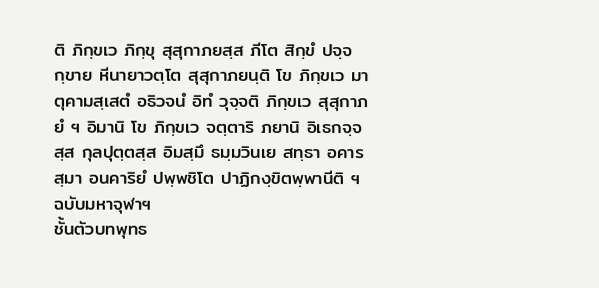ติ ภิกฺขเว ภิกฺขุ สุสุกาภยสฺส ภีโต สิกฺขํ ปจฺจกฺขาย หีนายาวตฺโต สุสุกาภยนฺติ โข ภิกฺขเว มาตุคามสฺเสตํ อธิวจนํ อิทํ วุจฺจติ ภิกฺขเว สุสุกาภยํ ฯ อิมานิ โข ภิกฺขเว จตฺตาริ ภยานิ อิเธกจฺจสฺส กุลปุตฺตสฺส อิมสฺมึ ธมฺมวินเย สทฺธา อคารสฺมา อนคาริยํ ปพฺพชิโต ปาฏิกงฺขิตพฺพานีติ ฯ
ฉบับมหาจุฬาฯ
ชั้นตัวบทพุทธ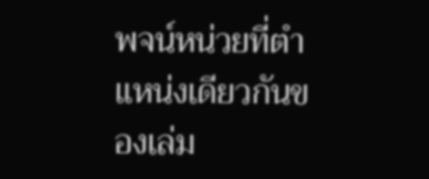พจน์หน่วยที่ตำแหน่งเดียวกันของเล่ม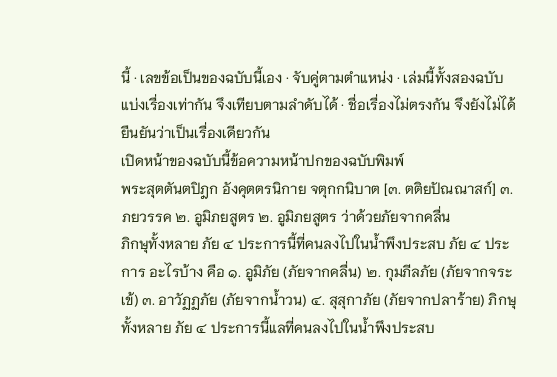นี้ · เลขข้อเป็นของฉบับนี้เอง · จับคู่ตามตำแหน่ง · เล่มนี้ทั้งสองฉบับแบ่งเรื่องเท่ากัน จึงเทียบตามลำดับได้ · ชื่อเรื่องไม่ตรงกัน จึงยังไม่ได้ยืนยันว่าเป็นเรื่องเดียวกัน
เปิดหน้าของฉบับนี้ข้อความหน้าปกของฉบับพิมพ์
พระสุตตันตปิฎก อังคุตตรนิกาย จตุกกนิบาต [๓. ตติยปัณณาสก์] ๓. ภยวรรค ๒. อูมิภยสูตร ๒. อูมิภยสูตร ว่าด้วยภัยจากคลื่น
ภิกษุทั้งหลาย ภัย ๔ ประการนี้ที่คนลงไปในน้ำพึงประสบ ภัย ๔ ประการ อะไรบ้าง คือ ๑. อูมิภัย (ภัยจากคลื่น) ๒. กุมภีลภัย (ภัยจากจระเข้) ๓. อาวัฏฏภัย (ภัยจากน้ำวน) ๔. สุสุกาภัย (ภัยจากปลาร้าย) ภิกษุทั้งหลาย ภัย ๔ ประการนี้แลที่คนลงไปในน้ำพึงประสบ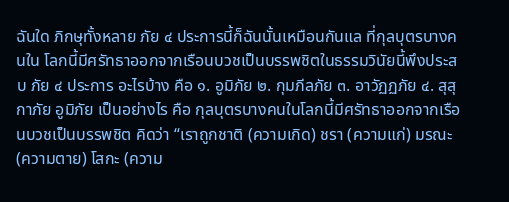ฉันใด ภิกษุทั้งหลาย ภัย ๔ ประการนี้ก็ฉันนั้นเหมือนกันแล ที่กุลบุตรบางคนใน โลกนี้มีศรัทธาออกจากเรือนบวชเป็นบรรพชิตในธรรมวินัยนี้พึงประสบ ภัย ๔ ประการ อะไรบ้าง คือ ๑. อูมิภัย ๒. กุมภีลภัย ๓. อาวัฏฏภัย ๔. สุสุกาภัย อูมิภัย เป็นอย่างไร คือ กุลบุตรบางคนในโลกนี้มีศรัทธาออกจากเรือนบวชเป็นบรรพชิต คิดว่า “เราถูกชาติ (ความเกิด) ชรา (ความแก่) มรณะ (ความตาย) โสกะ (ความ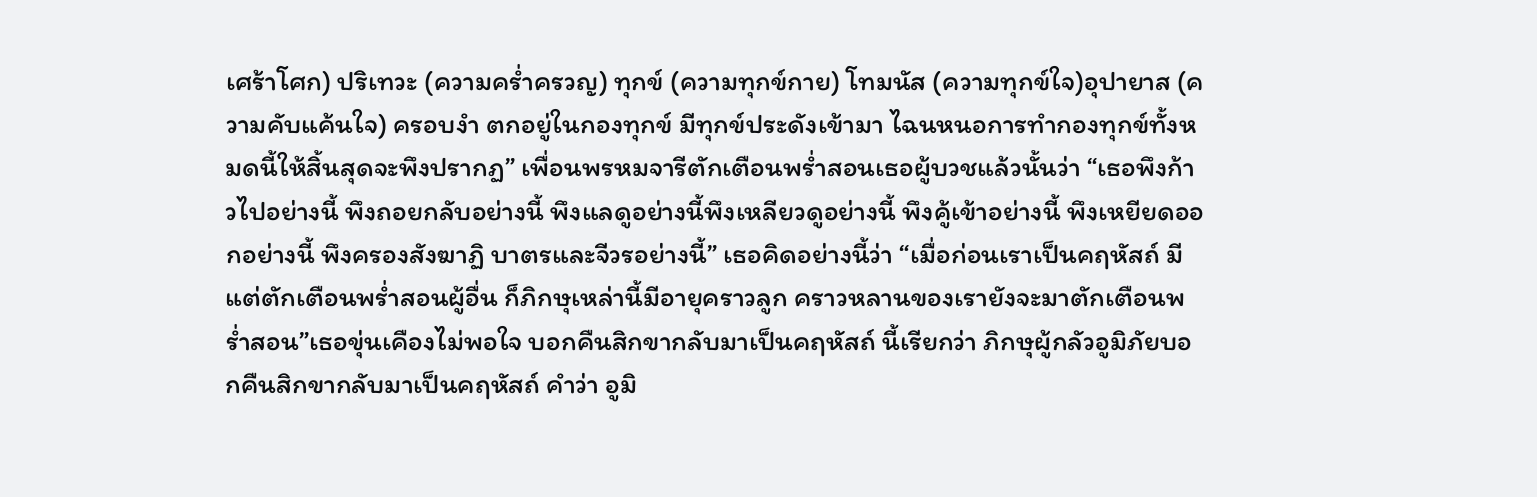เศร้าโศก) ปริเทวะ (ความคร่ำครวญ) ทุกข์ (ความทุกข์กาย) โทมนัส (ความทุกข์ใจ)อุปายาส (ความคับแค้นใจ) ครอบงำ ตกอยู่ในกองทุกข์ มีทุกข์ประดังเข้ามา ไฉนหนอการทำกองทุกข์ทั้งหมดนี้ให้สิ้นสุดจะพึงปรากฏ” เพื่อนพรหมจารีตักเตือนพร่ำสอนเธอผู้บวชแล้วนั้นว่า “เธอพึงก้าวไปอย่างนี้ พึงถอยกลับอย่างนี้ พึงแลดูอย่างนี้พึงเหลียวดูอย่างนี้ พึงคู้เข้าอย่างนี้ พึงเหยียดออกอย่างนี้ พึงครองสังฆาฏิ บาตรและจีวรอย่างนี้” เธอคิดอย่างนี้ว่า “เมื่อก่อนเราเป็นคฤหัสถ์ มีแต่ตักเตือนพร่ำสอนผู้อื่น ก็ภิกษุเหล่านี้มีอายุคราวลูก คราวหลานของเรายังจะมาตักเตือนพร่ำสอน”เธอขุ่นเคืองไม่พอใจ บอกคืนสิกขากลับมาเป็นคฤหัสถ์ นี้เรียกว่า ภิกษุผู้กลัวอูมิภัยบอกคืนสิกขากลับมาเป็นคฤหัสถ์ คำว่า อูมิ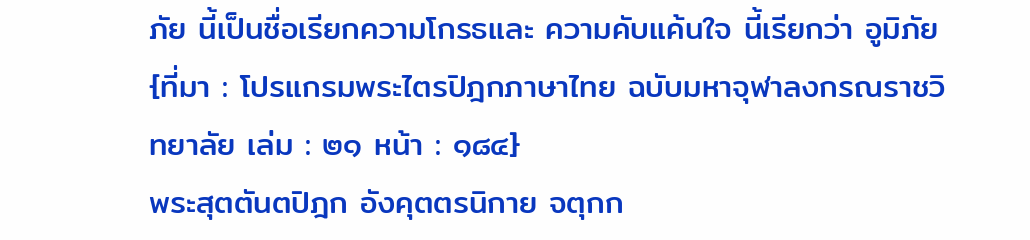ภัย นี้เป็นชื่อเรียกความโกรธและ ความคับแค้นใจ นี้เรียกว่า อูมิภัย
{ที่มา : โปรแกรมพระไตรปิฎกภาษาไทย ฉบับมหาจุฬาลงกรณราชวิทยาลัย เล่ม : ๒๑ หน้า : ๑๘๔}
พระสุตตันตปิฎก อังคุตตรนิกาย จตุกก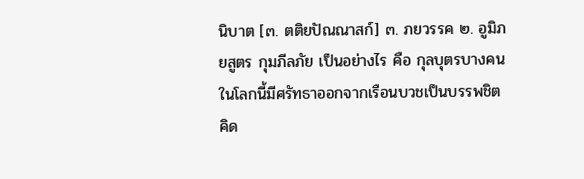นิบาต [๓. ตติยปัณณาสก์] ๓. ภยวรรค ๒. อูมิภยสูตร กุมภีลภัย เป็นอย่างไร คือ กุลบุตรบางคนในโลกนี้มีศรัทธาออกจากเรือนบวชเป็นบรรพชิต คิด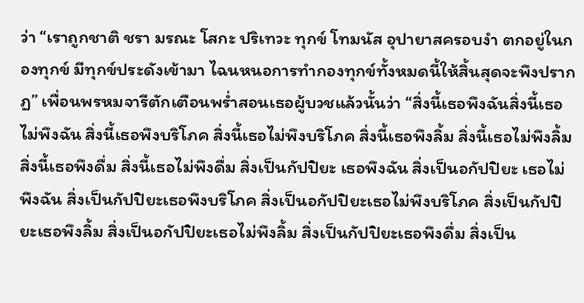ว่า “เราถูกชาติ ชรา มรณะ โสกะ ปริเทวะ ทุกข์ โทมนัส อุปายาสครอบงำ ตกอยู่ในกองทุกข์ มีทุกข์ประดังเข้ามา ไฉนหนอการทำกองทุกข์ทั้งหมดนี้ให้สิ้นสุดจะพึงปรากฏ” เพื่อนพรหมจารีตักเตือนพร่ำสอนเธอผู้บวชแล้วนั้นว่า “สิ่งนี้เธอพึงฉันสิ่งนี้เธอไม่พึงฉัน สิ่งนี้เธอพึงบริโภค สิ่งนี้เธอไม่พึงบริโภค สิ่งนี้เธอพึงลิ้ม สิ่งนี้เธอไม่พึงลิ้ม สิ่งนี้เธอพึงดื่ม สิ่งนี้เธอไม่พึงดื่ม สิ่งเป็นกัปปิยะ เธอพึงฉัน สิ่งเป็นอกัปปิยะ เธอไม่พึงฉัน สิ่งเป็นกัปปิยะเธอพึงบริโภค สิ่งเป็นอกัปปิยะเธอไม่พึงบริโภค สิ่งเป็นกัปปิยะเธอพึงลิ้ม สิ่งเป็นอกัปปิยะเธอไม่พึงลิ้ม สิ่งเป็นกัปปิยะเธอพึงดื่ม สิ่งเป็น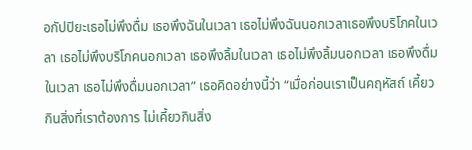อกัปปิยะเธอไม่พึงดื่ม เธอพึงฉันในเวลา เธอไม่พึงฉันนอกเวลาเธอพึงบริโภคในเวลา เธอไม่พึงบริโภคนอกเวลา เธอพึงลิ้มในเวลา เธอไม่พึงลิ้มนอกเวลา เธอพึงดื่มในเวลา เธอไม่พึงดื่มนอกเวลา” เธอคิดอย่างนี้ว่า “เมื่อก่อนเราเป็นคฤหัสถ์ เคี้ยวกินสิ่งที่เราต้องการ ไม่เคี้ยวกินสิ่ง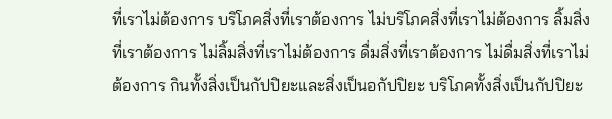ที่เราไม่ต้องการ บริโภคสิ่งที่เราต้องการ ไม่บริโภคสิ่งที่เราไม่ต้องการ ลิ้มสิ่งที่เราต้องการ ไม่ลิ้มสิ่งที่เราไม่ต้องการ ดื่มสิ่งที่เราต้องการ ไม่ดื่มสิ่งที่เราไม่ต้องการ กินทั้งสิ่งเป็นกัปปิยะและสิ่งเป็นอกัปปิยะ บริโภคทั้งสิ่งเป็นกัปปิยะ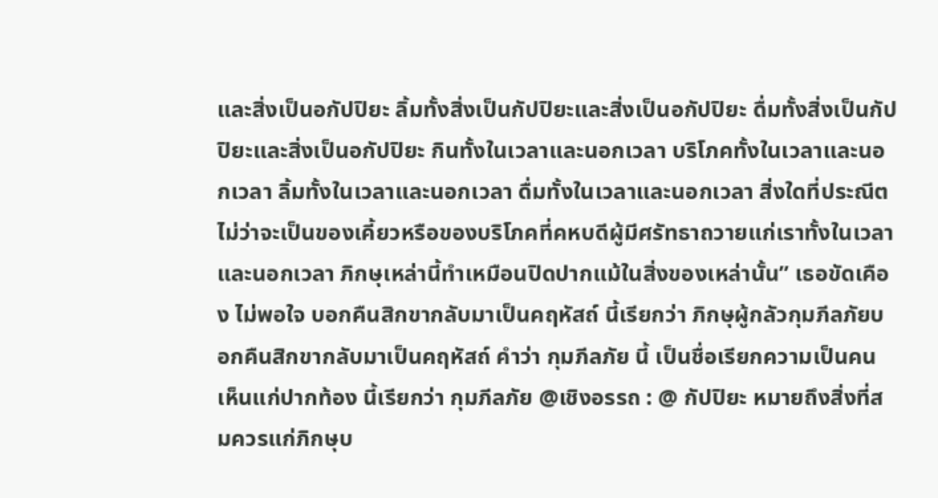และสิ่งเป็นอกัปปิยะ ลิ้มทั้งสิ่งเป็นกัปปิยะและสิ่งเป็นอกัปปิยะ ดื่มทั้งสิ่งเป็นกัปปิยะและสิ่งเป็นอกัปปิยะ กินทั้งในเวลาและนอกเวลา บริโภคทั้งในเวลาและนอกเวลา ลิ้มทั้งในเวลาและนอกเวลา ดื่มทั้งในเวลาและนอกเวลา สิ่งใดที่ประณีตไม่ว่าจะเป็นของเคี้ยวหรือของบริโภคที่คหบดีผู้มีศรัทธาถวายแก่เราทั้งในเวลาและนอกเวลา ภิกษุเหล่านี้ทำเหมือนปิดปากแม้ในสิ่งของเหล่านั้น” เธอขัดเคือง ไม่พอใจ บอกคืนสิกขากลับมาเป็นคฤหัสถ์ นี้เรียกว่า ภิกษุผู้กลัวกุมภีลภัยบอกคืนสิกขากลับมาเป็นคฤหัสถ์ คำว่า กุมภีลภัย นี้ เป็นชื่อเรียกความเป็นคนเห็นแก่ปากท้อง นี้เรียกว่า กุมภีลภัย @เชิงอรรถ : @ กัปปิยะ หมายถึงสิ่งที่สมควรแก่ภิกษุบ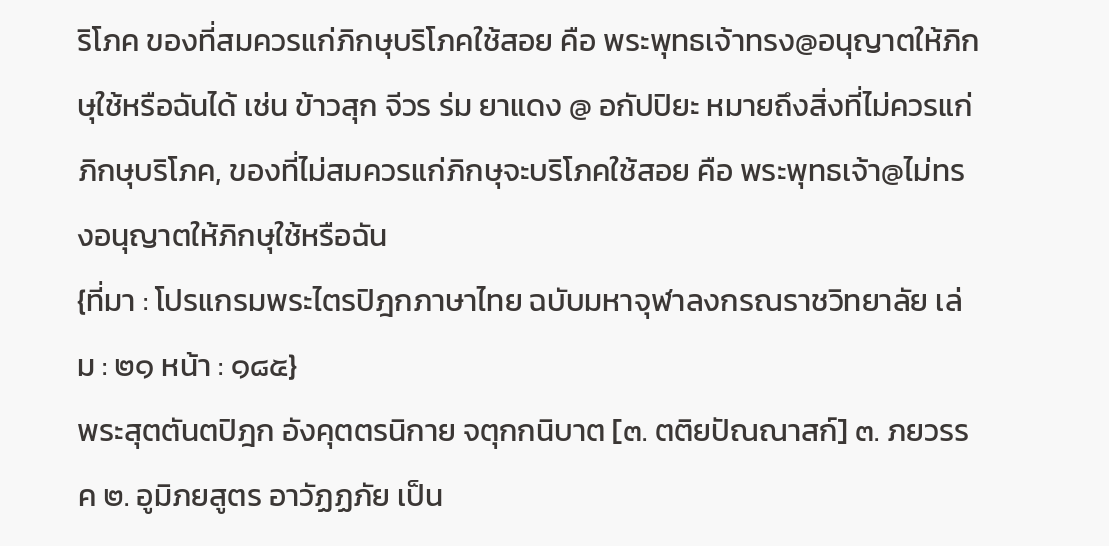ริโภค ของที่สมควรแก่ภิกษุบริโภคใช้สอย คือ พระพุทธเจ้าทรง@อนุญาตให้ภิกษุใช้หรือฉันได้ เช่น ข้าวสุก จีวร ร่ม ยาแดง @ อกัปปิยะ หมายถึงสิ่งที่ไม่ควรแก่ภิกษุบริโภค, ของที่ไม่สมควรแก่ภิกษุจะบริโภคใช้สอย คือ พระพุทธเจ้า@ไม่ทรงอนุญาตให้ภิกษุใช้หรือฉัน
{ที่มา : โปรแกรมพระไตรปิฎกภาษาไทย ฉบับมหาจุฬาลงกรณราชวิทยาลัย เล่ม : ๒๑ หน้า : ๑๘๕}
พระสุตตันตปิฎก อังคุตตรนิกาย จตุกกนิบาต [๓. ตติยปัณณาสก์] ๓. ภยวรรค ๒. อูมิภยสูตร อาวัฏฏภัย เป็น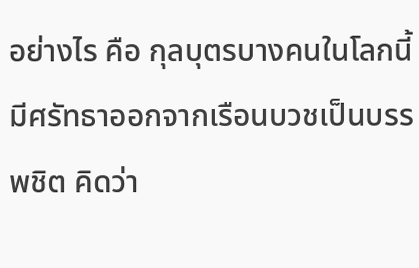อย่างไร คือ กุลบุตรบางคนในโลกนี้มีศรัทธาออกจากเรือนบวชเป็นบรรพชิต คิดว่า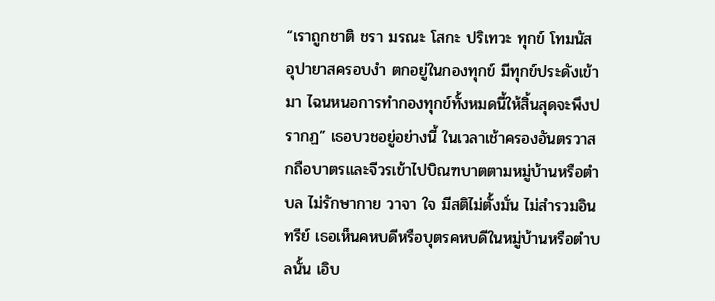“เราถูกชาติ ชรา มรณะ โสกะ ปริเทวะ ทุกข์ โทมนัส อุปายาสครอบงำ ตกอยู่ในกองทุกข์ มีทุกข์ประดังเข้ามา ไฉนหนอการทำกองทุกข์ทั้งหมดนี้ให้สิ้นสุดจะพึงปรากฏ” เธอบวชอยู่อย่างนี้ ในเวลาเช้าครองอันตรวาสกถือบาตรและจีวรเข้าไปบิณฑบาตตามหมู่บ้านหรือตำบล ไม่รักษากาย วาจา ใจ มีสติไม่ตั้งมั่น ไม่สำรวมอินทรีย์ เธอเห็นคหบดีหรือบุตรคหบดีในหมู่บ้านหรือตำบลนั้น เอิบ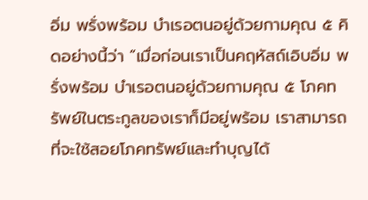อิ่ม พรั่งพร้อม บำเรอตนอยู่ด้วยกามคุณ ๕ คิดอย่างนี้ว่า “เมื่อก่อนเราเป็นคฤหัสถ์เอิบอิ่ม พรั่งพร้อม บำเรอตนอยู่ด้วยกามคุณ ๕ โภคทรัพย์ในตระกูลของเราก็มีอยู่พร้อม เราสามารถที่จะใช้สอยโภคทรัพย์และทำบุญได้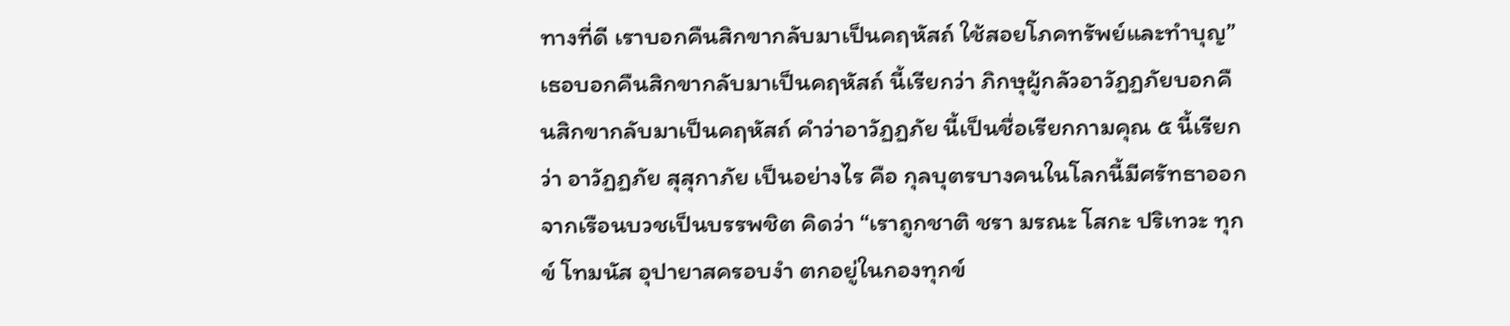ทางที่ดี เราบอกคืนสิกขากลับมาเป็นคฤหัสถ์ ใช้สอยโภคทรัพย์และทำบุญ” เธอบอกคืนสิกขากลับมาเป็นคฤหัสถ์ นี้เรียกว่า ภิกษุผู้กลัวอาวัฏฏภัยบอกคืนสิกขากลับมาเป็นคฤหัสถ์ คำว่าอาวัฏฏภัย นี้เป็นชื่อเรียกกามคุณ ๕ นี้เรียกว่า อาวัฏฏภัย สุสุกาภัย เป็นอย่างไร คือ กุลบุตรบางคนในโลกนี้มีศรัทธาออกจากเรือนบวชเป็นบรรพชิต คิดว่า “เราถูกชาติ ชรา มรณะ โสกะ ปริเทวะ ทุกข์ โทมนัส อุปายาสครอบงำ ตกอยู่ในกองทุกข์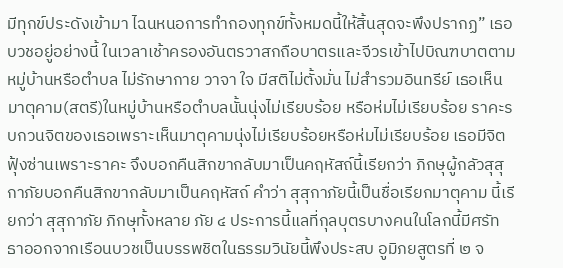มีทุกข์ประดังเข้ามา ไฉนหนอการทำกองทุกข์ทั้งหมดนี้ให้สิ้นสุดจะพึงปรากฏ” เธอบวชอยู่อย่างนี้ ในเวลาเช้าครองอันตรวาสกถือบาตรและจีวรเข้าไปบิณฑบาตตามหมู่บ้านหรือตำบล ไม่รักษากาย วาจา ใจ มีสติไม่ตั้งมั่น ไม่สำรวมอินทรีย์ เธอเห็นมาตุคาม(สตรี)ในหมู่บ้านหรือตำบลนั้นนุ่งไม่เรียบร้อย หรือห่มไม่เรียบร้อย ราคะรบกวนจิตของเธอเพราะเห็นมาตุคามนุ่งไม่เรียบร้อยหรือห่มไม่เรียบร้อย เธอมีจิตฟุ้งซ่านเพราะราคะ จึงบอกคืนสิกขากลับมาเป็นคฤหัสถ์นี้เรียกว่า ภิกษุผู้กลัวสุสุกาภัยบอกคืนสิกขากลับมาเป็นคฤหัสถ์ คำว่า สุสุกาภัยนี้เป็นชื่อเรียกมาตุคาม นี้เรียกว่า สุสุกาภัย ภิกษุทั้งหลาย ภัย ๔ ประการนี้แลที่กุลบุตรบางคนในโลกนี้มีศรัทธาออกจากเรือนบวชเป็นบรรพชิตในธรรมวินัยนี้พึงประสบ อูมิภยสูตรที่ ๒ จ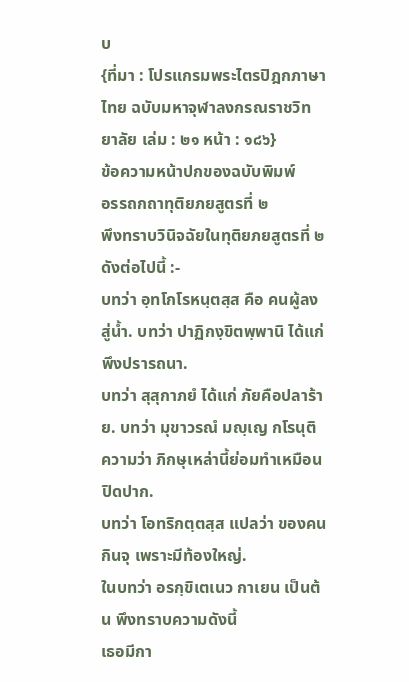บ
{ที่มา : โปรแกรมพระไตรปิฎกภาษาไทย ฉบับมหาจุฬาลงกรณราชวิทยาลัย เล่ม : ๒๑ หน้า : ๑๘๖}
ข้อความหน้าปกของฉบับพิมพ์
อรรถกถาทุติยภยสูตรที่ ๒
พึงทราบวินิจฉัยในทุติยภยสูตรที่ ๒ ดังต่อไปนี้ :-
บทว่า อฺทโกโรหนฺตสฺส คือ คนผู้ลงสู่น้ำ. บทว่า ปาฏิกงฺขิตพฺพานิ ได้แก่ พึงปรารถนา.
บทว่า สุสุกาภยํ ได้แก่ ภัยคือปลาร้าย. บทว่า มุขาวรณํ มญฺเญ กโรนุติ ความว่า ภิกษุเหล่านี้ย่อมทำเหมือนปิดปาก.
บทว่า โอทริกตฺตสฺส แปลว่า ของคนกินจุ เพราะมีท้องใหญ่.
ในบทว่า อรกฺขิเตเนว กาเยน เป็นต้น พึงทราบความดังนี้
เธอมีกา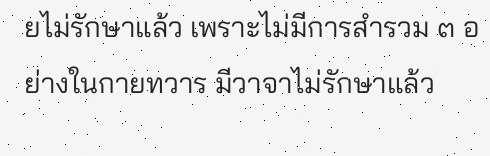ยไม่รักษาแล้ว เพราะไม่มีการสำรวม ๓ อย่างในกายทวาร มีวาจาไม่รักษาแล้ว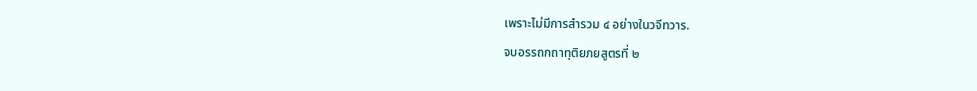เพราะไม่มีการสำรวม ๔ อย่างในวจีทวาร.
จบอรรถกถาทุติยภยสูตรที่ ๒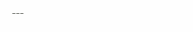---